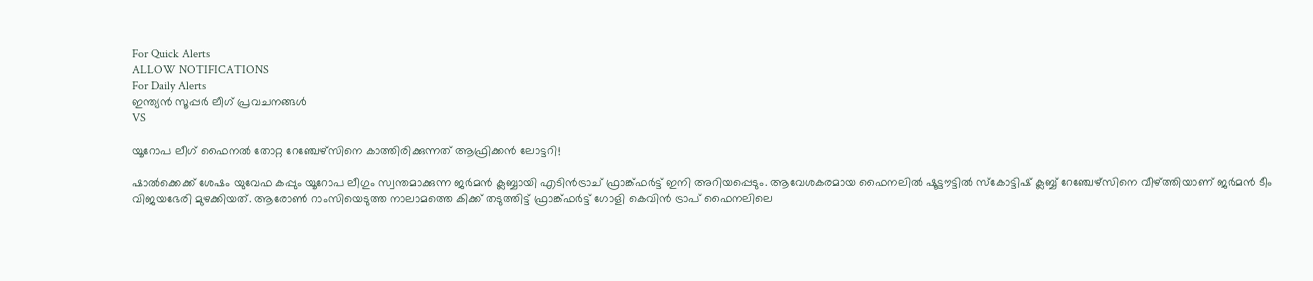For Quick Alerts
ALLOW NOTIFICATIONS
For Daily Alerts
ഇന്ത്യന്‍ സൂപ്പര്‍ ലീഗ്‌ പ്രവചനങ്ങൾ
VS

യൂറോപ ലീഗ് ഫൈനല്‍ തോറ്റ റേഞ്ചേഴ്‌സിനെ കാത്തിരിക്കുന്നത് ആഫ്രിക്കന്‍ ലോട്ടറി!

ഷാല്‍ക്കെക്ക് ശേഷം യുവേഫ കപ്പും യൂറോപ ലീഗും സ്വന്തമാക്കുന്ന ജര്‍മന്‍ ക്ലബ്ബായി എടിന്‍ട്രാച് ഫ്രാങ്ക്ഫര്‍ട്ട് ഇനി അറിയപ്പെടും. ആവേശകരമായ ഫൈനലില്‍ ഷൂട്ടൗട്ടില്‍ സ്‌കോട്ടിഷ് ക്ലബ്ബ് റേഞ്ചേഴ്‌സിനെ വീഴ്ത്തിയാണ് ജര്‍മന്‍ ടീം വിജയഭേരി മുഴക്കിയത്. ആരോണ്‍ റാംസിയെടുത്ത നാലാമത്തെ കിക്ക് തടുത്തിട്ട് ഫ്രാങ്ക്ഫര്‍ട്ട് ഗോളി കെവിന്‍ ട്രാപ് ഫൈനലിലെ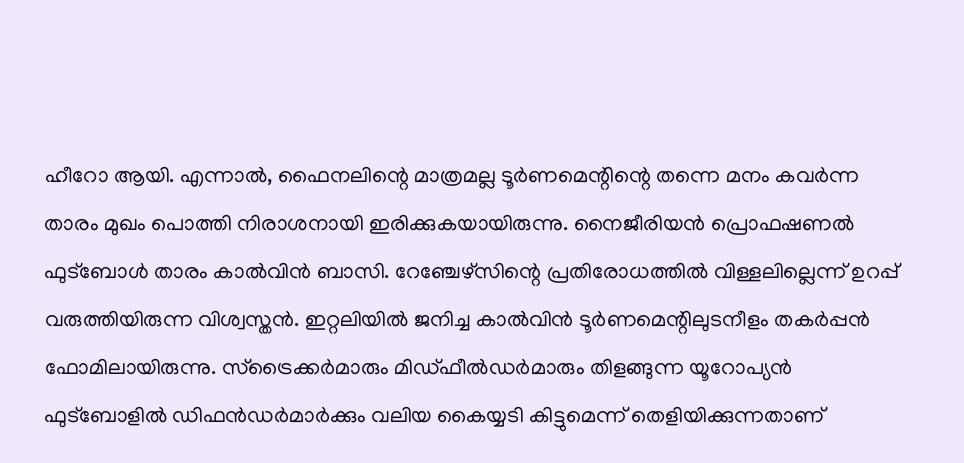ഹീറോ ആയി. എന്നാല്‍, ഫൈനലിന്റെ മാത്രമല്ല ടൂര്‍ണമെന്റിന്റെ തന്നെ മനം കവര്‍ന്ന താരം മുഖം പൊത്തി നിരാശനായി ഇരിക്കുകയായിരുന്നു. നൈജീരിയന്‍ പ്രൊഫഷണല്‍ ഫുട്‌ബോള്‍ താരം കാല്‍വിന്‍ ബാസി. റേഞ്ചേഴ്‌സിന്റെ പ്രതിരോധത്തില്‍ വിള്ളലില്ലെന്ന് ഉറപ്പ് വരുത്തിയിരുന്ന വിശ്വസ്തന്‍. ഇറ്റലിയില്‍ ജനിച്ച കാല്‍വിന്‍ ടൂര്‍ണമെന്റിലുടനീളം തകര്‍പ്പന്‍ ഫോമിലായിരുന്നു. സ്‌ട്രൈക്കര്‍മാരും മിഡ്ഫീല്‍ഡര്‍മാരും തിളങ്ങുന്ന യൂറോപ്യന്‍ ഫുട്‌ബോളില്‍ ഡിഫന്‍ഡര്‍മാര്‍ക്കും വലിയ കൈയ്യടി കിട്ടുമെന്ന് തെളിയിക്കുന്നതാണ്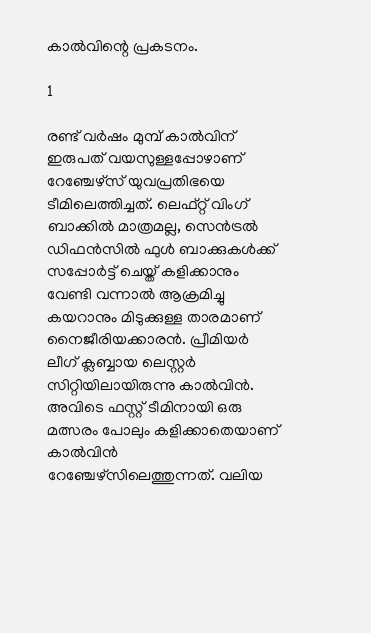കാല്‍വിന്റെ പ്രകടനം.

1

രണ്ട് വര്‍ഷം മുമ്പ് കാല്‍വിന് ഇരുപത് വയസുള്ളപ്പോഴാണ് റേഞ്ചേഴ്‌സ് യുവപ്രതിഭയെ ടീമിലെത്തിച്ചത്. ലെഫ്റ്റ് വിംഗ് ബാക്കില്‍ മാത്രമല്ല, സെന്‍ട്രല്‍ ഡിഫന്‍സില്‍ ഫുള്‍ ബാക്കുകള്‍ക്ക് സപ്പോര്‍ട്ട് ചെയ്ത് കളിക്കാനും വേണ്ടി വന്നാല്‍ ആക്രമിച്ചു കയറാനും മിടുക്കുള്ള താരമാണ് നൈജീരിയക്കാരന്‍. പ്രീമിയര്‍ ലീഗ് ക്ലബ്ബായ ലെസ്റ്റര്‍ സിറ്റിയിലായിരുന്നു കാല്‍വിന്‍. അവിടെ ഫസ്റ്റ് ടീമിനായി ഒരു മത്സരം പോലും കളിക്കാതെയാണ് കാല്‍വിന്‍ റേഞ്ചേഴ്‌സിലെത്തുന്നത്. വലിയ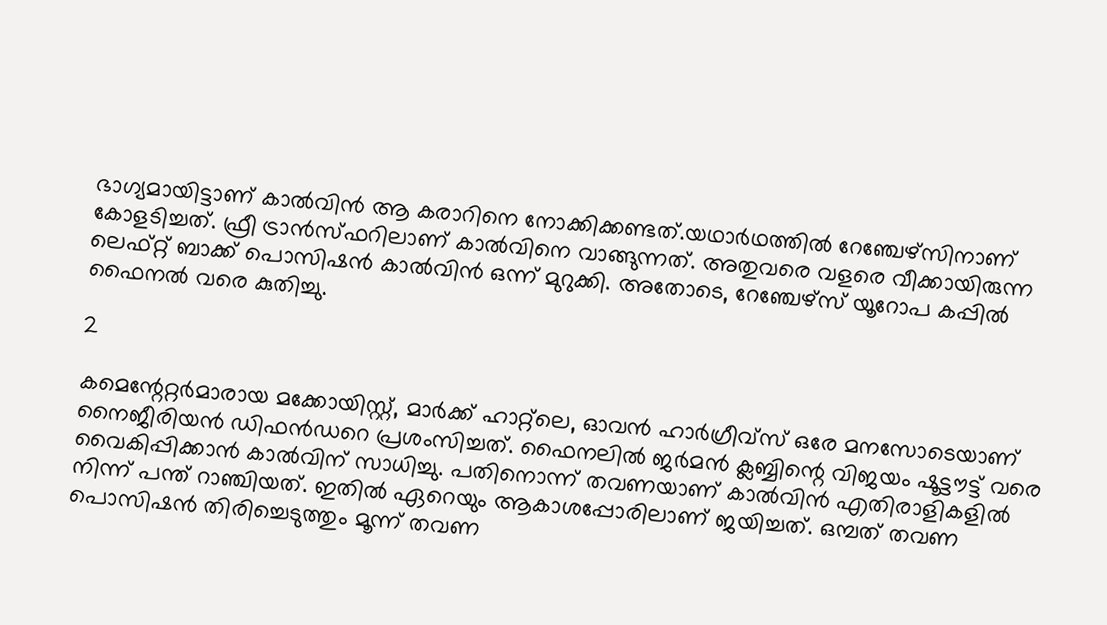ഭാഗ്യമായിട്ടാണ് കാല്‍വിന്‍ ആ കരാറിനെ നോക്കിക്കണ്ടത്.യഥാര്‍ഥത്തില്‍ റേഞ്ചേഴ്‌സിനാണ് കോളടിച്ചത്. ഫ്രീ ട്രാന്‍സ്ഫറിലാണ് കാല്‍വിനെ വാങ്ങുന്നത്. അതുവരെ വളരെ വീക്കായിരുന്ന ലെഫ്റ്റ് ബാക്ക് പൊസിഷന്‍ കാല്‍വിന്‍ ഒന്ന് മുറുക്കി. അതോടെ, റേഞ്ചേഴ്‌സ് യൂറോപ കപ്പില്‍ ഫൈനല്‍ വരെ കുതിച്ചു.

2

കമെന്റേറ്റര്‍മാരായ മക്കോയിസ്റ്റ്, മാര്‍ക്ക് ഹാറ്റ്‌ലെ, ഓവന്‍ ഹാര്‍ഗ്രീവ്‌സ് ഒരേ മനസോടെയാണ് നൈജീരിയന്‍ ഡിഫന്‍ഡറെ പ്രശംസിച്ചത്. ഫൈനലില്‍ ജര്‍മന്‍ ക്ലബ്ബിന്റെ വിജയം ഷൂട്ടൗട്ട് വരെ വൈകിപ്പിക്കാന്‍ കാല്‍വിന് സാധിച്ചു. പതിനൊന്ന് തവണയാണ് കാല്‍വിന്‍ എതിരാളികളില്‍ നിന്ന് പന്ത് റാഞ്ചിയത്. ഇതില്‍ ഏറെയും ആകാശപ്പോരിലാണ് ജയിച്ചത്. ഒമ്പത് തവണ പൊസിഷന്‍ തിരിച്ചെടുത്തും മൂന്ന് തവണ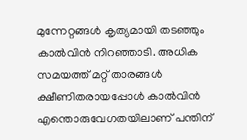മുന്നേറ്റങ്ങള്‍ കൃത്യമായി തടഞ്ഞും കാല്‍വിന്‍ നിറഞ്ഞാടി. അധിക സമയത്ത് മറ്റ് താരങ്ങള്‍ ക്ഷീണിതരായപ്പോള്‍ കാല്‍വിന്‍ എന്തൊരുവേഗതയിലാണ് പന്തിന്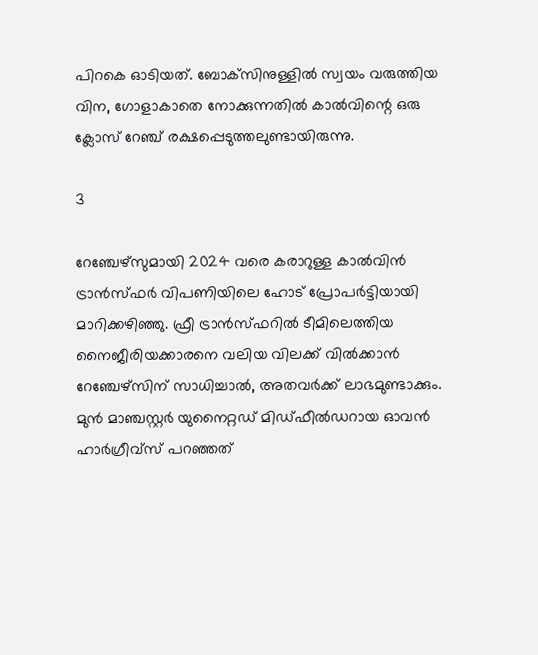പിറകെ ഓടിയത്. ബോക്‌സിനുള്ളില്‍ സ്വയം വരുത്തിയ വിന, ഗോളാകാതെ നോക്കുന്നതില്‍ കാല്‍വിന്റെ ഒരു ക്ലോസ് റേഞ്ച് രക്ഷപ്പെടുത്തലുണ്ടായിരുന്നു.

3

റേഞ്ചേഴ്‌സുമായി 2024 വരെ കരാറുള്ള കാല്‍വിന്‍ ട്രാന്‍സ്ഫര്‍ വിപണിയിലെ ഹോട് പ്രോപര്‍ട്ടിയായി മാറിക്കഴിഞ്ഞു. ഫ്രീ ട്രാന്‍സ്ഫറില്‍ ടീമിലെത്തിയ നൈജീരിയക്കാരനെ വലിയ വിലക്ക് വില്‍ക്കാന്‍ റേഞ്ചേഴ്‌സിന് സാധിച്ചാല്‍, അതവര്‍ക്ക് ലാഭമുണ്ടാക്കും. മുന്‍ മാഞ്ചസ്റ്റര്‍ യുനൈറ്റഡ് മിഡ്ഫീല്‍ഡറായ ഓവന്‍ ഹാര്‍ഗ്രീവ്‌സ് പറഞ്ഞത്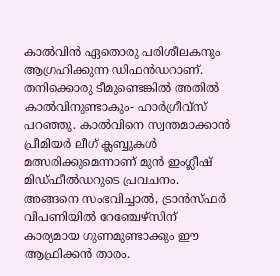കാല്‍വിന്‍ ഏതൊരു പരിശീലകനും ആഗ്രഹിക്കുന്ന ഡിഫന്‍ഡറാണ്. തനിക്കൊരു ടീമുണ്ടെങ്കില്‍ അതില്‍ കാല്‍വിനുണ്ടാകും- ഹാര്‍ഗ്രീവ്‌സ് പറഞ്ഞു. കാല്‍വിനെ സ്വന്തമാക്കാന്‍ പ്രീമിയര്‍ ലീഗ് ക്ലബ്ബുകള്‍ മത്സരിക്കുമെന്നാണ് മുന്‍ ഇംഗ്ലീഷ് മിഡ്ഫീല്‍ഡറുടെ പ്രവചനം. അങ്ങനെ സംഭവിച്ചാല്‍, ട്രാന്‍സ്ഫര്‍ വിപണിയില്‍ റേഞ്ചേഴ്‌സിന് കാര്യമായ ഗുണമുണ്ടാക്കും ഈ ആഫ്രിക്കന്‍ താരം.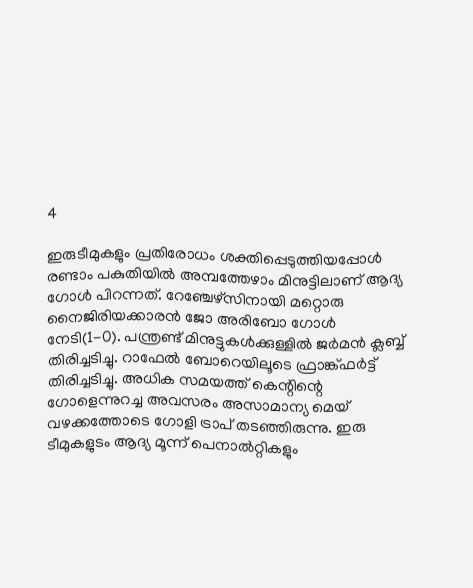4

ഇരുടീമുകളും പ്രതിരോധം ശക്തിപ്പെടുത്തിയപ്പോള്‍ രണ്ടാം പകുതിയില്‍ അമ്പത്തേഴാം മിനുട്ടിലാണ് ആദ്യ ഗോള്‍ പിറന്നത്. റേഞ്ചേഴ്‌സിനായി മറ്റൊരു നൈജിരിയക്കാരന്‍ ജോ അരിബോ ഗോള്‍ നേടി(1-0). പന്ത്രണ്ട് മിനുട്ടുകള്‍ക്കുള്ളില്‍ ജര്‍മന്‍ ക്ലബ്ബ് തിരിച്ചടിച്ചു. റാഫേല്‍ ബോറെയിലൂടെ ഫ്രാങ്ക്ഫര്‍ട്ട് തിരിച്ചടിച്ചു. അധിക സമയത്ത് കെന്റിന്റെ ഗോളെന്നുറച്ച അവസരം അസാമാന്യ മെയ് വഴക്കത്തോടെ ഗോളി ട്രാപ് തടഞ്ഞിരുന്നു. ഇരു ടീമുകളുടം ആദ്യ മൂന്ന് പെനാല്‍റ്റികളും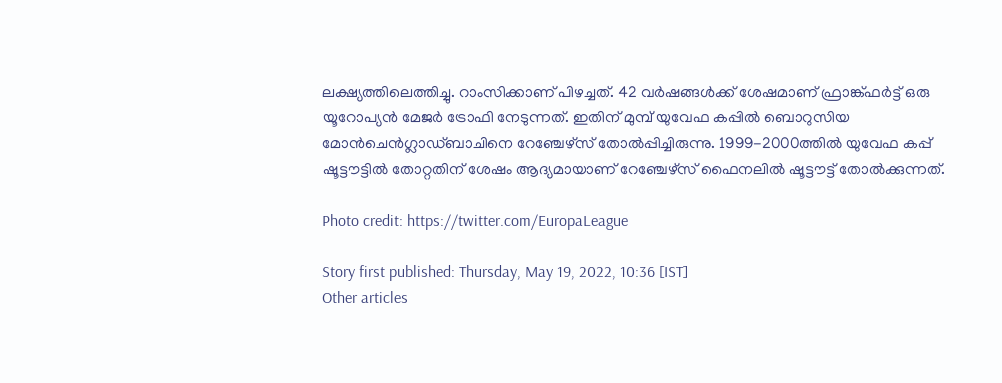ലക്ഷ്യത്തിലെത്തിച്ചു. റാംസിക്കാണ് പിഴച്ചത്. 42 വര്‍ഷങ്ങള്‍ക്ക് ശേഷമാണ് ഫ്രാങ്ക്ഫര്‍ട്ട് ഒരു യൂറോപ്യന്‍ മേജര്‍ ട്രോഫി നേടുന്നത്. ഇതിന് മുമ്പ് യുവേഫ കപ്പില്‍ ബൊറുസിയ മോന്‍ചെന്‍ഗ്ലാഡ്ബാചിനെ റേഞ്ചേഴ്‌സ് തോല്‍പ്പിച്ചിരുന്നു. 1999-2000ത്തില്‍ യുവേഫ കപ്പ് ഷൂട്ടൗട്ടില്‍ തോറ്റതിന് ശേഷം ആദ്യമായാണ് റേഞ്ചേഴ്‌സ് ഫൈനലില്‍ ഷൂട്ടൗട്ട് തോല്‍ക്കുന്നത്.

Photo credit: https://twitter.com/EuropaLeague

Story first published: Thursday, May 19, 2022, 10:36 [IST]
Other articles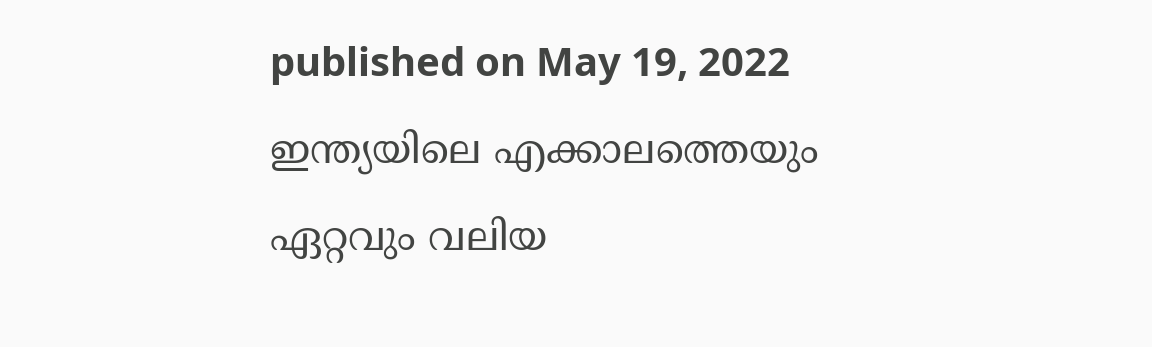published on May 19, 2022
ഇന്ത്യയിലെ എക്കാലത്തെയും ഏറ്റവും വലിയ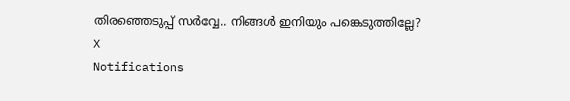തിരഞ്ഞെടുപ്പ് സർവ്വേ.. നിങ്ങൾ ഇനിയും പങ്കെടുത്തില്ലേ?
X
Notifications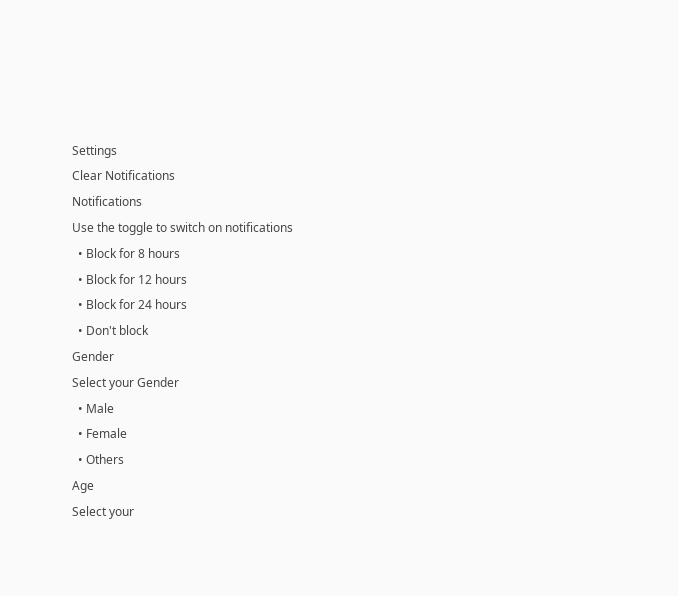Settings
Clear Notifications
Notifications
Use the toggle to switch on notifications
  • Block for 8 hours
  • Block for 12 hours
  • Block for 24 hours
  • Don't block
Gender
Select your Gender
  • Male
  • Female
  • Others
Age
Select your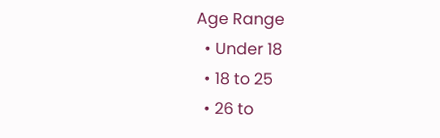Age Range
  • Under 18
  • 18 to 25
  • 26 to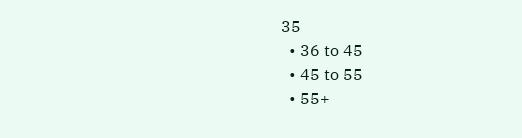35
  • 36 to 45
  • 45 to 55
  • 55+